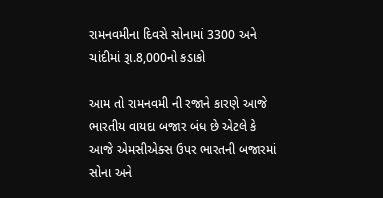રામનવમીના દિવસે સોનામાં 3300 અને ચાંદીમાં રૂા.8,000નો કડાકો

આમ તો રામનવમી ની રજાને કારણે આજે ભારતીય વાયદા બજાર બંધ છે એટલે કે આજે એમસીએક્સ ઉપર ભારતની બજારમાં સોના અને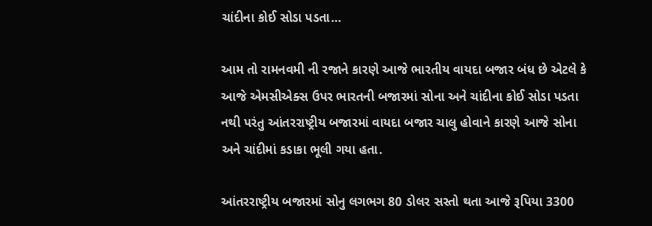ચાંદીના કોઈ સોડા પડતા…

આમ તો રામનવમી ની રજાને કારણે આજે ભારતીય વાયદા બજાર બંધ છે એટલે કે આજે એમસીએક્સ ઉપર ભારતની બજારમાં સોના અને ચાંદીના કોઈ સોડા પડતા નથી પરંતુ આંતરરાષ્ટ્રીય બજારમાં વાયદા બજાર ચાલુ હોવાને કારણે આજે સોના અને ચાંદીમાં કડાકા ભૂલી ગયા હતા.

આંતરરાષ્ટ્રીય બજારમાં સોનુ લગભગ 80 ડોલર સસ્તો થતા આજે રૂપિયા 3300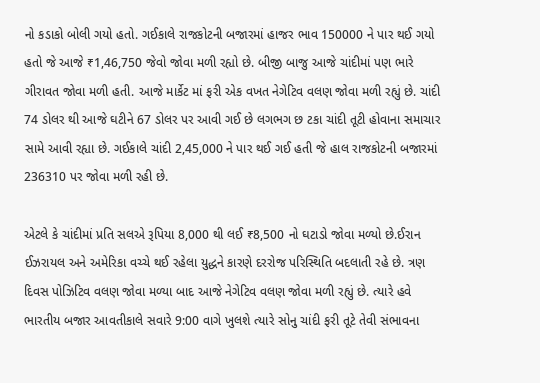નો કડાકો બોલી ગયો હતો. ગઈકાલે રાજકોટની બજારમાં હાજર ભાવ 150000 ને પાર થઈ ગયો હતો જે આજે ₹1,46,750 જેવો જોવા મળી રહ્યો છે. બીજી બાજુ આજે ચાંદીમાં પણ ભારે ગીરાવત જોવા મળી હતી. આજે માર્કેટ માં ફરી એક વખત નેગેટિવ વલણ જોવા મળી રહ્યું છે. ચાંદી 74 ડોલર થી આજે ઘટીને 67 ડોલર પર આવી ગઈ છે લગભગ છ ટકા ચાંદી તૂટી હોવાના સમાચાર સામે આવી રહ્યા છે. ગઈકાલે ચાંદી 2,45,000 ને પાર થઈ ગઈ હતી જે હાલ રાજકોટની બજારમાં 236310 પર જોવા મળી રહી છે.

એટલે કે ચાંદીમાં પ્રતિ સલએ રૂપિયા 8,000 થી લઈ ₹8,500 નો ઘટાડો જોવા મળ્યો છે.ઈરાન ઈઝરાયલ અને અમેરિકા વચ્ચે થઈ રહેલા યુદ્ધને કારણે દરરોજ પરિસ્થિતિ બદલાતી રહે છે. ત્રણ દિવસ પોઝિટિવ વલણ જોવા મળ્યા બાદ આજે નેગેટિવ વલણ જોવા મળી રહ્યું છે. ત્યારે હવે ભારતીય બજાર આવતીકાલે સવારે 9:00 વાગે ખુલશે ત્યારે સોનુ ચાંદી ફરી તૂટે તેવી સંભાવના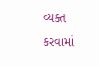વ્યક્ત કરવામાં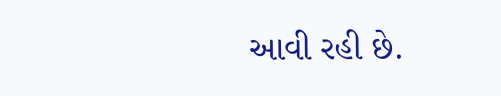આવી રહી છે.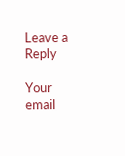Leave a Reply

Your email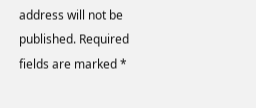address will not be published. Required fields are marked *